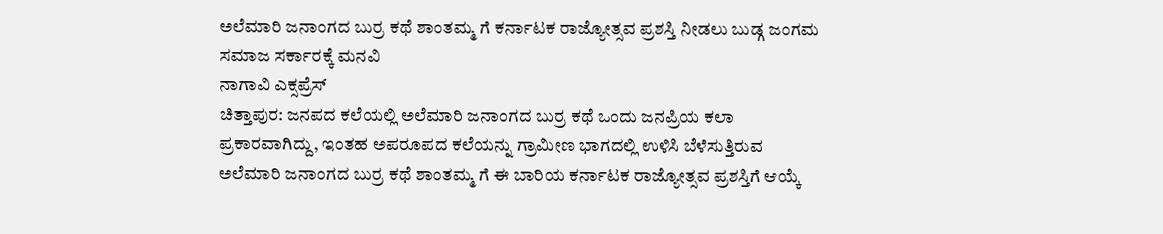ಅಲೆಮಾರಿ ಜನಾಂಗದ ಬುರ್ರ ಕಥೆ ಶಾಂತಮ್ಮ ಗೆ ಕರ್ನಾಟಕ ರಾಜ್ಯೋತ್ಸವ ಪ್ರಶಸ್ತಿ ನೀಡಲು ಬುಡ್ಗ ಜಂಗಮ ಸಮಾಜ ಸರ್ಕಾರಕ್ಕೆ ಮನವಿ
ನಾಗಾವಿ ಎಕ್ಸಪ್ರೆಸ್
ಚಿತ್ತಾಪುರ: ಜನಪದ ಕಲೆಯಲ್ಲಿ ಅಲೆಮಾರಿ ಜನಾಂಗದ ಬುರ್ರ ಕಥೆ ಒಂದು ಜನಪ್ರಿಯ ಕಲಾ ಪ್ರಕಾರವಾಗಿದ್ದು, ಇಂತಹ ಅಪರೂಪದ ಕಲೆಯನ್ನು ಗ್ರಾಮೀಣ ಭಾಗದಲ್ಲಿ ಉಳಿಸಿ ಬೆಳೆಸುತ್ತಿರುವ ಅಲೆಮಾರಿ ಜನಾಂಗದ ಬುರ್ರ ಕಥೆ ಶಾಂತಮ್ಮ ಗೆ ಈ ಬಾರಿಯ ಕರ್ನಾಟಕ ರಾಜ್ಯೋತ್ಸವ ಪ್ರಶಸ್ತಿಗೆ ಆಯ್ಕೆ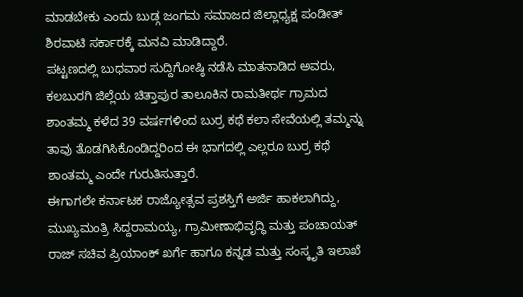ಮಾಡಬೇಕು ಎಂದು ಬುಡ್ಗ ಜಂಗಮ ಸಮಾಜದ ಜಿಲ್ಲಾಧ್ಯಕ್ಷ ಪಂಡೀತ್ ಶಿರವಾಟಿ ಸರ್ಕಾರಕ್ಕೆ ಮನವಿ ಮಾಡಿದ್ದಾರೆ.
ಪಟ್ಟಣದಲ್ಲಿ ಬುಧವಾರ ಸುದ್ದಿಗೋಷ್ಠಿ ನಡೆಸಿ ಮಾತನಾಡಿದ ಅವರು, ಕಲಬುರಗಿ ಜಿಲ್ಲೆಯ ಚಿತ್ತಾಪುರ ತಾಲೂಕಿನ ರಾಮತೀರ್ಥ ಗ್ರಾಮದ ಶಾಂತಮ್ಮ ಕಳೆದ 39 ವರ್ಷಗಳಿಂದ ಬುರ್ರ ಕಥೆ ಕಲಾ ಸೇವೆಯಲ್ಲಿ ತಮ್ಮನ್ನು ತಾವು ತೊಡಗಿಸಿಕೊಂಡಿದ್ದರಿಂದ ಈ ಭಾಗದಲ್ಲಿ ಎಲ್ಲರೂ ಬುರ್ರ ಕಥೆ ಶಾಂತಮ್ಮ ಎಂದೇ ಗುರುತಿಸುತ್ತಾರೆ.
ಈಗಾಗಲೇ ಕರ್ನಾಟಕ ರಾಜ್ಯೋತ್ಸವ ಪ್ರಶಸ್ತಿಗೆ ಅರ್ಜಿ ಹಾಕಲಾಗಿದ್ದು, ಮುಖ್ಯಮಂತ್ರಿ ಸಿದ್ದರಾಮಯ್ಯ, ಗ್ರಾಮೀಣಾಭಿವೃದ್ಧಿ ಮತ್ತು ಪಂಚಾಯತ್ ರಾಜ್ ಸಚಿವ ಪ್ರಿಯಾಂಕ್ ಖರ್ಗೆ ಹಾಗೂ ಕನ್ನಡ ಮತ್ತು ಸಂಸ್ಕೃತಿ ಇಲಾಖೆ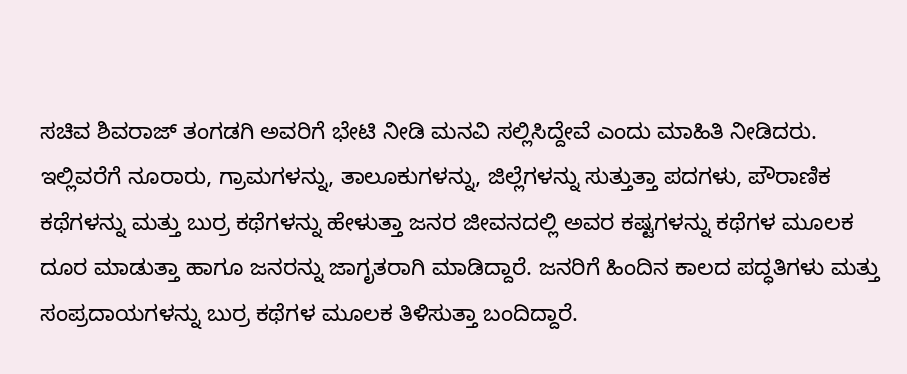ಸಚಿವ ಶಿವರಾಜ್ ತಂಗಡಗಿ ಅವರಿಗೆ ಭೇಟಿ ನೀಡಿ ಮನವಿ ಸಲ್ಲಿಸಿದ್ದೇವೆ ಎಂದು ಮಾಹಿತಿ ನೀಡಿದರು.
ಇಲ್ಲಿವರೆಗೆ ನೂರಾರು, ಗ್ರಾಮಗಳನ್ನು, ತಾಲೂಕುಗಳನ್ನು, ಜಿಲ್ಲೆಗಳನ್ನು ಸುತ್ತುತ್ತಾ ಪದಗಳು, ಪೌರಾಣಿಕ ಕಥೆಗಳನ್ನು ಮತ್ತು ಬುರ್ರ ಕಥೆಗಳನ್ನು ಹೇಳುತ್ತಾ ಜನರ ಜೀವನದಲ್ಲಿ ಅವರ ಕಷ್ಟಗಳನ್ನು ಕಥೆಗಳ ಮೂಲಕ ದೂರ ಮಾಡುತ್ತಾ ಹಾಗೂ ಜನರನ್ನು ಜಾಗೃತರಾಗಿ ಮಾಡಿದ್ದಾರೆ. ಜನರಿಗೆ ಹಿಂದಿನ ಕಾಲದ ಪದ್ಧತಿಗಳು ಮತ್ತು ಸಂಪ್ರದಾಯಗಳನ್ನು ಬುರ್ರ ಕಥೆಗಳ ಮೂಲಕ ತಿಳಿಸುತ್ತಾ ಬಂದಿದ್ದಾರೆ.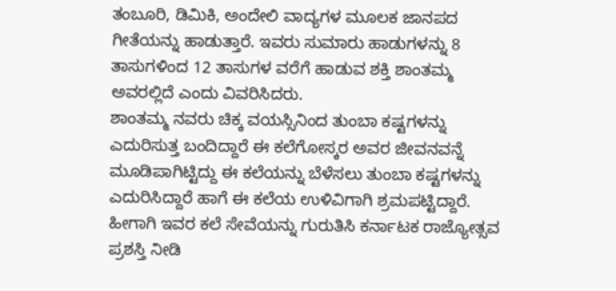ತಂಬೂರಿ, ಡಿಮಿಕಿ, ಅಂದೇಲಿ ವಾದ್ಯಗಳ ಮೂಲಕ ಜಾನಪದ ಗೀತೆಯನ್ನು ಹಾಡುತ್ತಾರೆ. ಇವರು ಸುಮಾರು ಹಾಡುಗಳನ್ನು 8 ತಾಸುಗಳಿಂದ 12 ತಾಸುಗಳ ವರೆಗೆ ಹಾಡುವ ಶಕ್ತಿ ಶಾಂತಮ್ಮ ಅವರಲ್ಲಿದೆ ಎಂದು ವಿವರಿಸಿದರು.
ಶಾಂತಮ್ಮ ನವರು ಚಿಕ್ಕ ವಯಸ್ಸಿನಿಂದ ತುಂಬಾ ಕಷ್ಟಗಳನ್ನು ಎದುರಿಸುತ್ತ ಬಂದಿದ್ದಾರೆ ಈ ಕಲೆಗೋಸ್ಕರ ಅವರ ಜೀವನವನ್ನೆ ಮೂಡಿಪಾಗಿಟ್ಟಿದ್ದು ಈ ಕಲೆಯನ್ನು ಬೆಳೆಸಲು ತುಂಬಾ ಕಷ್ಟಗಳನ್ನು ಎದುರಿಸಿದ್ದಾರೆ ಹಾಗೆ ಈ ಕಲೆಯ ಉಳಿವಿಗಾಗಿ ಶ್ರಮಪಟ್ಟಿದ್ದಾರೆ. ಹೀಗಾಗಿ ಇವರ ಕಲೆ ಸೇವೆಯನ್ನು ಗುರುತಿಸಿ ಕರ್ನಾಟಕ ರಾಜ್ಯೋತ್ಸವ ಪ್ರಶಸ್ತಿ ನೀಡಿ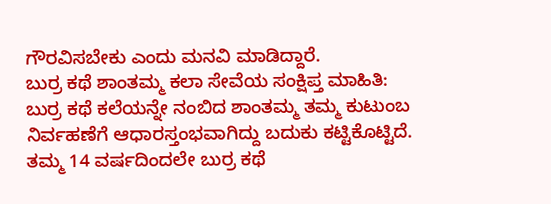ಗೌರವಿಸಬೇಕು ಎಂದು ಮನವಿ ಮಾಡಿದ್ದಾರೆ.
ಬುರ್ರ ಕಥೆ ಶಾಂತಮ್ಮ ಕಲಾ ಸೇವೆಯ ಸಂಕ್ಷಿಪ್ತ ಮಾಹಿತಿ:
ಬುರ್ರ ಕಥೆ ಕಲೆಯನ್ನೇ ನಂಬಿದ ಶಾಂತಮ್ಮ ತಮ್ಮ ಕುಟುಂಬ ನಿರ್ವಹಣೆಗೆ ಆಧಾರಸ್ತಂಭವಾಗಿದ್ದು ಬದುಕು ಕಟ್ಟಿಕೊಟ್ಟಿದೆ. ತಮ್ಮ 14 ವರ್ಷದಿಂದಲೇ ಬುರ್ರ ಕಥೆ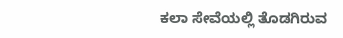ಕಲಾ ಸೇವೆಯಲ್ಲಿ ತೊಡಗಿರುವ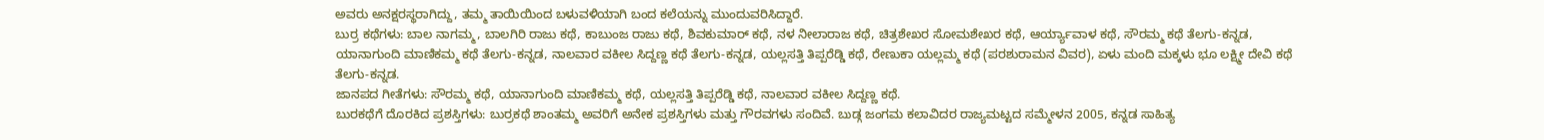ಅವರು ಅನಕ್ಷರಸ್ಥರಾಗಿದ್ದು, ತಮ್ಮ ತಾಯಿಯಿಂದ ಬಳುವಳಿಯಾಗಿ ಬಂದ ಕಲೆಯನ್ನು ಮುಂದುವರಿಸಿದ್ದಾರೆ.
ಬುರ್ರ ಕಥೆಗಳು: ಬಾಲ ನಾಗಮ್ಮ, ಬಾಲಗಿರಿ ರಾಜು ಕಥೆ, ಕಾಬುಂಜ ರಾಜು ಕಥೆ, ಶಿವಕುಮಾರ್ ಕಥೆ, ನಳ ನೀಲಾರಾಜ ಕಥೆ, ಚಿತ್ರಶೇಖರ ಸೋಮಶೇಖರ ಕಥೆ, ಆರ್ಯ್ಯಾವಾಳ ಕಥೆ, ಸೌರಮ್ಮ ಕಥೆ ತೆಲಗು-ಕನ್ನಡ, ಯಾನಾಗುಂದಿ ಮಾಣಿಕಮ್ಮ ಕಥೆ ತೆಲಗು-ಕನ್ನಡ, ನಾಲವಾರ ವಕೀಲ ಸಿದ್ದಣ್ಣ ಕಥೆ ತೆಲಗು-ಕನ್ನಡ, ಯಲ್ಲಸತ್ತಿ ತಿಪ್ಪರೆಡ್ಡಿ ಕಥೆ, ರೇಣುಕಾ ಯಲ್ಲಮ್ಮ ಕಥೆ (ಪರಶುರಾಮನ ವಿವರ), ಏಳು ಮಂದಿ ಮಕ್ಕಳು ಭೂ ಲಕ್ಷ್ಮೀ ದೇವಿ ಕಥೆ ತೆಲಗು-ಕನ್ನಡ.
ಜಾನಪದ ಗೀತೆಗಳು: ಸೌರಮ್ಮ ಕಥೆ, ಯಾನಾಗುಂದಿ ಮಾಣಿಕಮ್ಮ ಕಥೆ, ಯಲ್ಲಸತ್ತಿ ತಿಪ್ಪರೆಡ್ಡಿ ಕಥೆ, ನಾಲವಾರ ವಕೀಲ ಸಿದ್ದಣ್ಣ ಕಥೆ.
ಬುರಕಥೆಗೆ ದೊರಕಿದ ಪ್ರಶಸ್ತಿಗಳು: ಬುರ್ರಕಥೆ ಶಾಂತಮ್ಮ ಅವರಿಗೆ ಅನೇಕ ಪ್ರಶಸ್ತಿಗಳು ಮತ್ತು ಗೌರವಗಳು ಸಂದಿವೆ. ಬುಡ್ಗ ಜಂಗಮ ಕಲಾವಿದರ ರಾಜ್ಯಮಟ್ಟದ ಸಮ್ಮೇಳನ 2005, ಕನ್ನಡ ಸಾಹಿತ್ಯ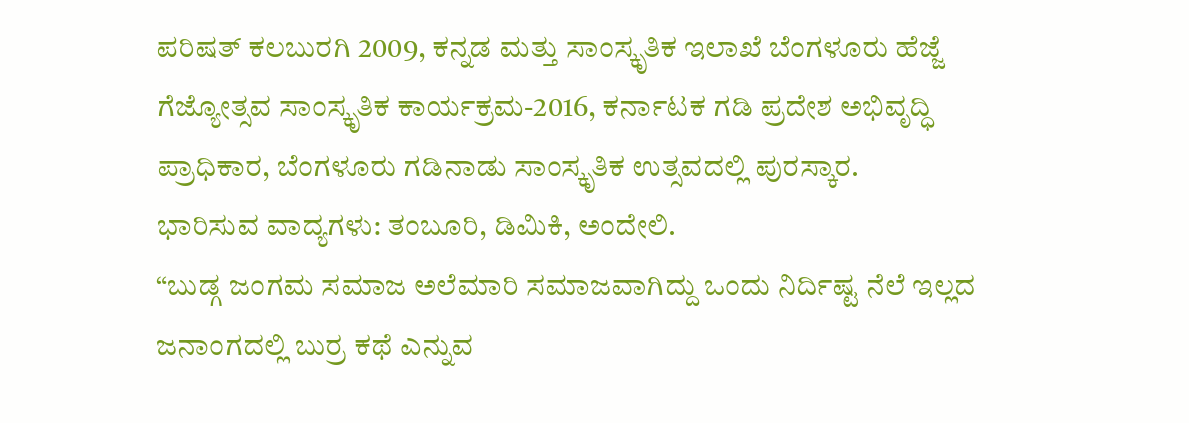ಪರಿಷತ್ ಕಲಬುರಗಿ 2009, ಕನ್ನಡ ಮತ್ತು ಸಾಂಸ್ಕೃತಿಕ ಇಲಾಖೆ ಬೆಂಗಳೂರು ಹೆಜ್ಜೆ ಗೆಜ್ಯೋತ್ಸವ ಸಾಂಸ್ಕೃತಿಕ ಕಾರ್ಯಕ್ರಮ-2016, ಕರ್ನಾಟಕ ಗಡಿ ಪ್ರದೇಶ ಅಭಿವೃದ್ಧಿ ಪ್ರಾಧಿಕಾರ, ಬೆಂಗಳೂರು ಗಡಿನಾಡು ಸಾಂಸ್ಕೃತಿಕ ಉತ್ಸವದಲ್ಲಿ ಪುರಸ್ಕಾರ.
ಭಾರಿಸುವ ವಾದ್ಯಗಳು: ತಂಬೂರಿ, ಡಿಮಿಕಿ, ಅಂದೇಲಿ.
“ಬುಡ್ಗ ಜಂಗಮ ಸಮಾಜ ಅಲೆಮಾರಿ ಸಮಾಜವಾಗಿದ್ದು ಒಂದು ನಿರ್ದಿಷ್ಟ ನೆಲೆ ಇಲ್ಲದ ಜನಾಂಗದಲ್ಲಿ ಬುರ್ರ ಕಥೆ ಎನ್ನುವ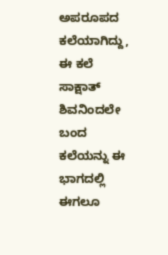ಅಪರೂಪದ ಕಲೆಯಾಗಿದ್ದು, ಈ ಕಲೆ ಸಾಕ್ಷಾತ್ ಶಿವನಿಂದಲೇ ಬಂದ ಕಲೆಯನ್ನು ಈ ಭಾಗದಲ್ಲಿ ಈಗಲೂ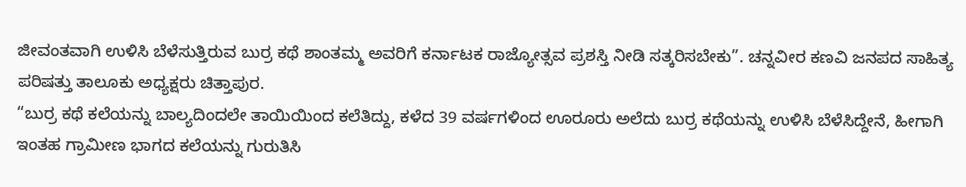ಜೀವಂತವಾಗಿ ಉಳಿಸಿ ಬೆಳೆಸುತ್ತಿರುವ ಬುರ್ರ ಕಥೆ ಶಾಂತಮ್ಮ ಅವರಿಗೆ ಕರ್ನಾಟಕ ರಾಜ್ಯೋತ್ಸವ ಪ್ರಶಸ್ತಿ ನೀಡಿ ಸತ್ಕರಿಸಬೇಕು”. ಚನ್ನವೀರ ಕಣವಿ ಜನಪದ ಸಾಹಿತ್ಯ ಪರಿಷತ್ತು ತಾಲೂಕು ಅಧ್ಯಕ್ಷರು ಚಿತ್ತಾಪುರ.
“ಬುರ್ರ ಕಥೆ ಕಲೆಯನ್ನು ಬಾಲ್ಯದಿಂದಲೇ ತಾಯಿಯಿಂದ ಕಲೆತಿದ್ದು, ಕಳೆದ 39 ವರ್ಷಗಳಿಂದ ಊರೂರು ಅಲೆದು ಬುರ್ರ ಕಥೆಯನ್ನು ಉಳಿಸಿ ಬೆಳೆಸಿದ್ದೇನೆ, ಹೀಗಾಗಿ ಇಂತಹ ಗ್ರಾಮೀಣ ಭಾಗದ ಕಲೆಯನ್ನು ಗುರುತಿಸಿ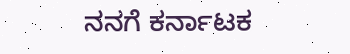ನನಗೆ ಕರ್ನಾಟಕ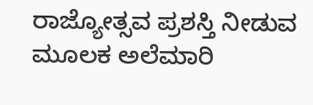ರಾಜ್ಯೋತ್ಸವ ಪ್ರಶಸ್ತಿ ನೀಡುವ ಮೂಲಕ ಅಲೆಮಾರಿ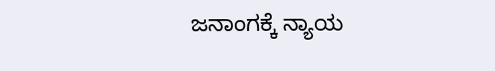ಜನಾಂಗಕ್ಕೆ ನ್ಯಾಯ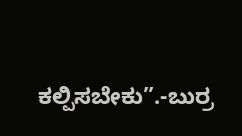ಕಲ್ಪಿಸಬೇಕು”.-ಬುರ್ರ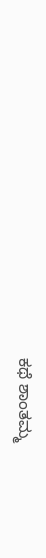ಕಥೆ ಶಾಂತಮ್ಮ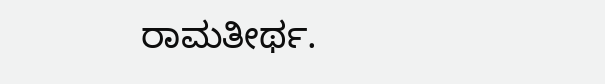ರಾಮತೀರ್ಥ.